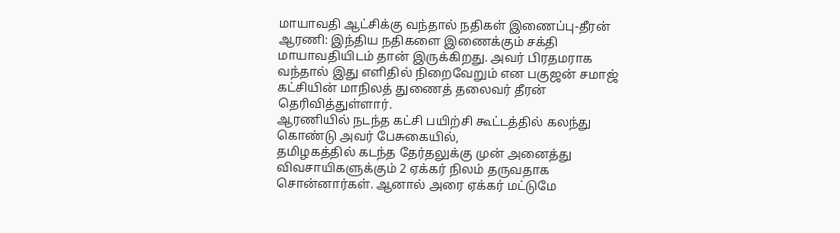மாயாவதி ஆட்சிக்கு வந்தால் நதிகள் இணைப்பு-தீரன்
ஆரணி: இந்திய நதிகளை இணைக்கும் சக்தி மாயாவதியிடம் தான் இருக்கிறது. அவர் பிரதமராக வந்தால் இது எளிதில் நிறைவேறும் என பகுஜன் சமாஜ் கட்சியின் மாநிலத் துணைத் தலைவர் தீரன் தெரிவித்துள்ளார்.
ஆரணியில் நடந்த கட்சி பயிற்சி கூட்டத்தில் கலந்து கொண்டு அவர் பேசுகையில்,
தமிழகத்தில் கடந்த தேர்தலுக்கு முன் அனைத்து விவசாயிகளுக்கும் 2 ஏக்கர் நிலம் தருவதாக சொன்னார்கள். ஆனால் அரை ஏக்கர் மட்டுமே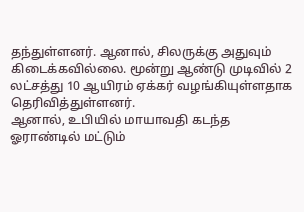தந்துள்ளனர். ஆனால், சிலருக்கு அதுவும் கிடைக்கவில்லை. மூன்று ஆண்டு முடிவில் 2 லட்சத்து 10 ஆயிரம் ஏக்கர் வழங்கியுள்ளதாக தெரிவித்துள்ளனர்.
ஆனால், உபியில் மாயாவதி கடந்த ஓராண்டில் மட்டும்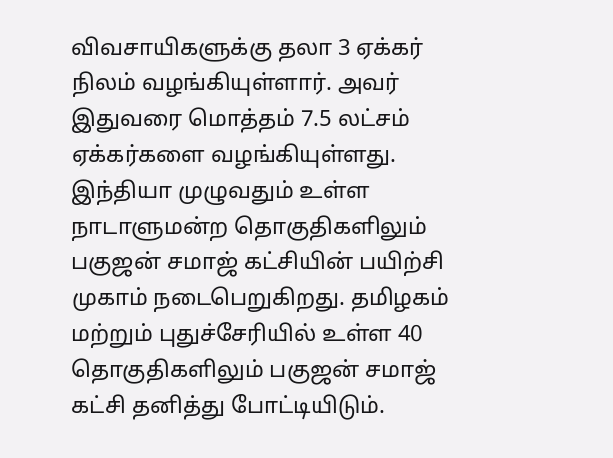விவசாயிகளுக்கு தலா 3 ஏக்கர் நிலம் வழங்கியுள்ளார். அவர் இதுவரை மொத்தம் 7.5 லட்சம் ஏக்கர்களை வழங்கியுள்ளது.
இந்தியா முழுவதும் உள்ள நாடாளுமன்ற தொகுதிகளிலும் பகுஜன் சமாஜ் கட்சியின் பயிற்சி முகாம் நடைபெறுகிறது. தமிழகம் மற்றும் புதுச்சேரியில் உள்ள 40 தொகுதிகளிலும் பகுஜன் சமாஜ் கட்சி தனித்து போட்டியிடும்.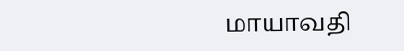மாயாவதி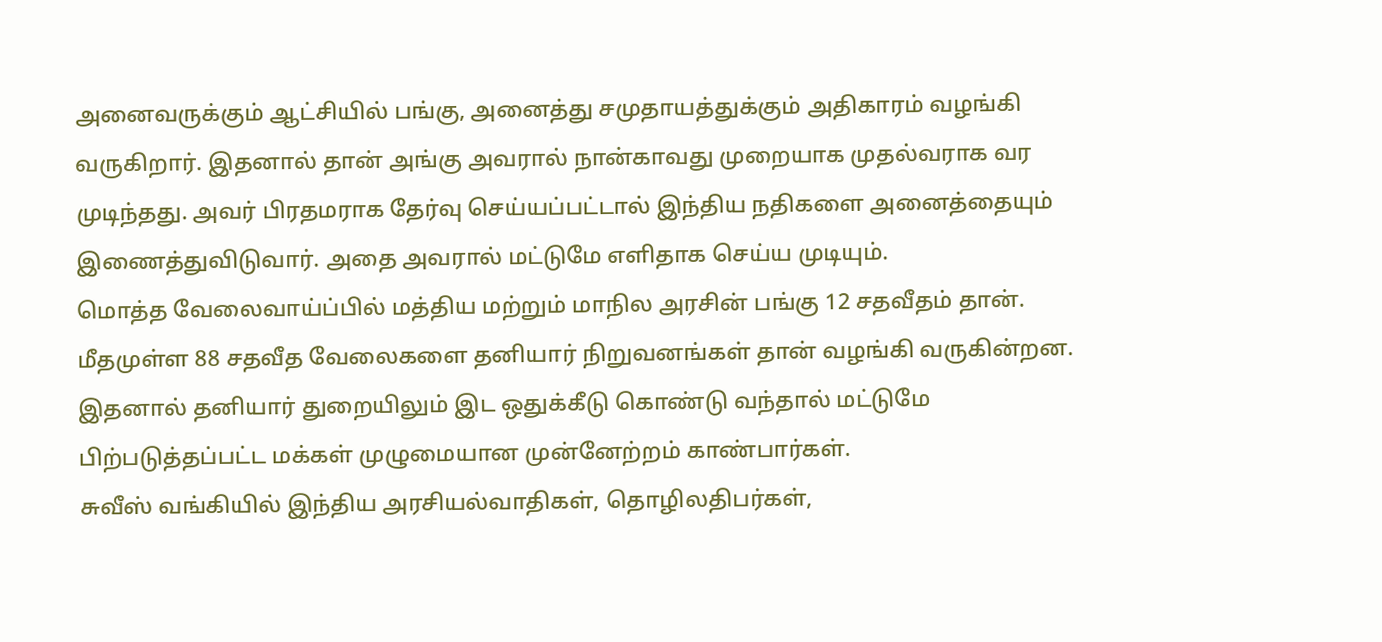அனைவருக்கும் ஆட்சியில் பங்கு, அனைத்து சமுதாயத்துக்கும் அதிகாரம் வழங்கி வருகிறார். இதனால் தான் அங்கு அவரால் நான்காவது முறையாக முதல்வராக வர முடிந்தது. அவர் பிரதமராக தேர்வு செய்யப்பட்டால் இந்திய நதிகளை அனைத்தையும் இணைத்துவிடுவார். அதை அவரால் மட்டுமே எளிதாக செய்ய முடியும்.
மொத்த வேலைவாய்ப்பில் மத்திய மற்றும் மாநில அரசின் பங்கு 12 சதவீதம் தான். மீதமுள்ள 88 சதவீத வேலைகளை தனியார் நிறுவனங்கள் தான் வழங்கி வருகின்றன. இதனால் தனியார் துறையிலும் இட ஒதுக்கீடு கொண்டு வந்தால் மட்டுமே பிற்படுத்தப்பட்ட மக்கள் முழுமையான முன்னேற்றம் காண்பார்கள்.
சுவீஸ் வங்கியில் இந்திய அரசியல்வாதிகள், தொழிலதிபர்கள்,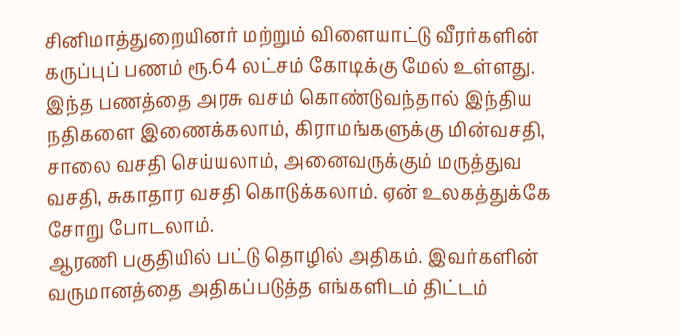சினிமாத்துறையினர் மற்றும் விளையாட்டு வீரர்களின் கருப்புப் பணம் ரூ.64 லட்சம் கோடிக்கு மேல் உள்ளது. இந்த பணத்தை அரசு வசம் கொண்டுவந்தால் இந்திய நதிகளை இணைக்கலாம், கிராமங்களுக்கு மின்வசதி, சாலை வசதி செய்யலாம், அனைவருக்கும் மருத்துவ வசதி, சுகாதார வசதி கொடுக்கலாம். ஏன் உலகத்துக்கே சோறு போடலாம்.
ஆரணி பகுதியில் பட்டு தொழில் அதிகம். இவர்களின் வருமானத்தை அதிகப்படுத்த எங்களிடம் திட்டம்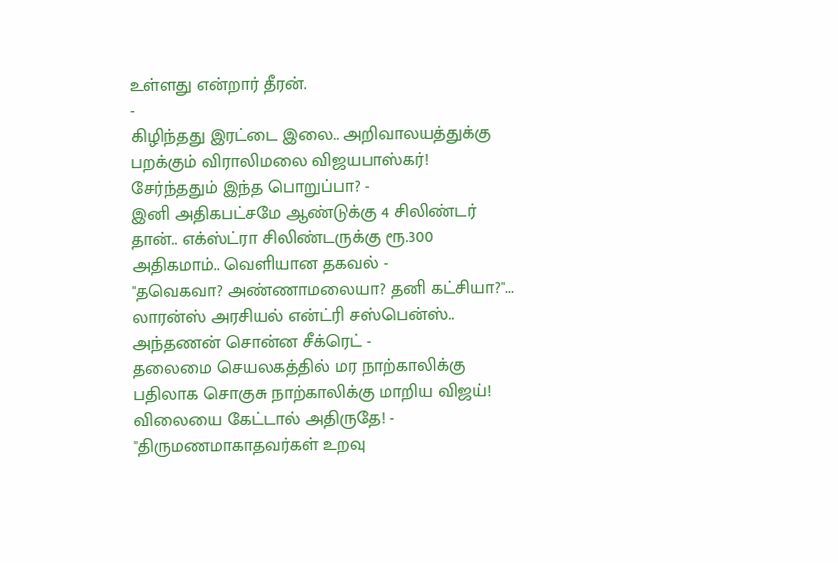உள்ளது என்றார் தீரன்.
-
கிழிந்தது இரட்டை இலை.. அறிவாலயத்துக்கு பறக்கும் விராலிமலை விஜயபாஸ்கர்! சேர்ந்ததும் இந்த பொறுப்பா? -
இனி அதிகபட்சமே ஆண்டுக்கு 4 சிலிண்டர் தான்.. எக்ஸ்ட்ரா சிலிண்டருக்கு ரூ.300 அதிகமாம்.. வெளியான தகவல் -
"தவெகவா? அண்ணாமலையா? தனி கட்சியா?"... லாரன்ஸ் அரசியல் என்ட்ரி சஸ்பென்ஸ்.. அந்தணன் சொன்ன சீக்ரெட் -
தலைமை செயலகத்தில் மர நாற்காலிக்கு பதிலாக சொகுசு நாற்காலிக்கு மாறிய விஜய்! விலையை கேட்டால் அதிருதே! -
"திருமணமாகாதவர்கள் உறவு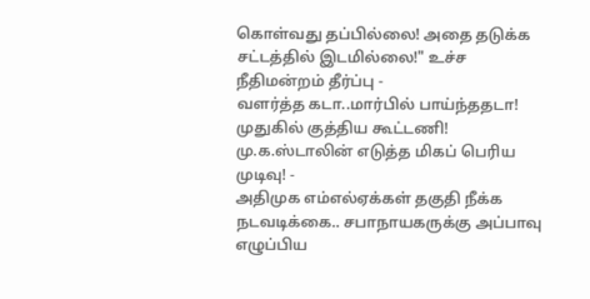கொள்வது தப்பில்லை! அதை தடுக்க சட்டத்தில் இடமில்லை!" உச்ச நீதிமன்றம் தீர்ப்பு -
வளர்த்த கடா..மார்பில் பாய்ந்ததடா! முதுகில் குத்திய கூட்டணி! மு.க.ஸ்டாலின் எடுத்த மிகப் பெரிய முடிவு! -
அதிமுக எம்எல்ஏக்கள் தகுதி நீக்க நடவடிக்கை.. சபாநாயகருக்கு அப்பாவு எழுப்பிய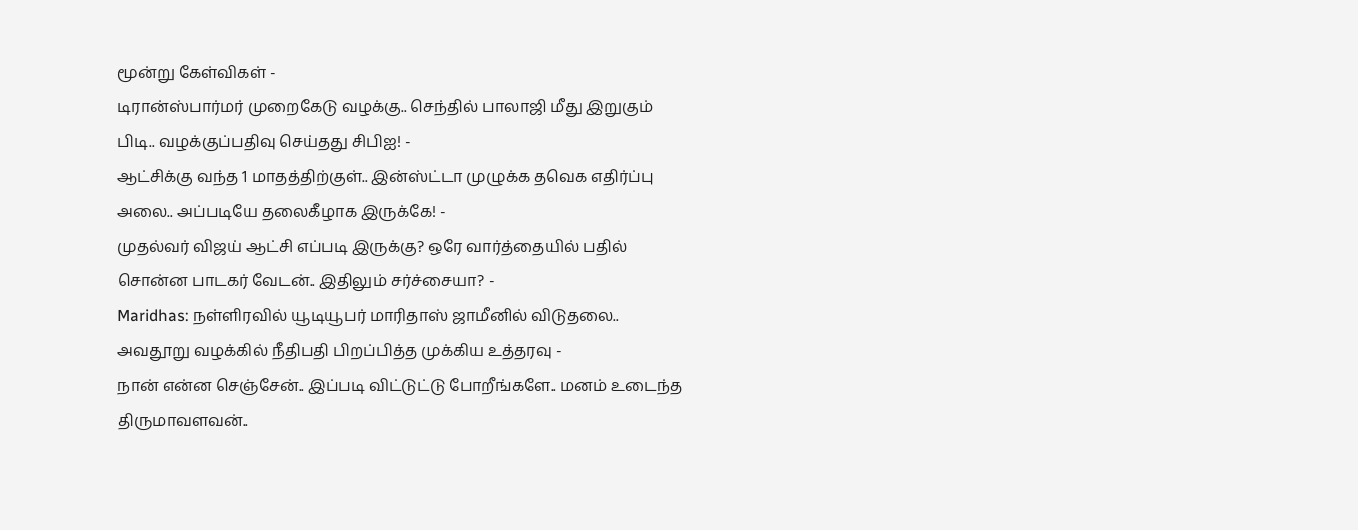மூன்று கேள்விகள் -
டிரான்ஸ்பார்மர் முறைகேடு வழக்கு.. செந்தில் பாலாஜி மீது இறுகும் பிடி.. வழக்குப்பதிவு செய்தது சிபிஐ! -
ஆட்சிக்கு வந்த 1 மாதத்திற்குள்.. இன்ஸ்ட்டா முழுக்க தவெக எதிர்ப்பு அலை.. அப்படியே தலைகீழாக இருக்கே! -
முதல்வர் விஜய் ஆட்சி எப்படி இருக்கு? ஒரே வார்த்தையில் பதில் சொன்ன பாடகர் வேடன்.. இதிலும் சர்ச்சையா? -
Maridhas: நள்ளிரவில் யூடியூபர் மாரிதாஸ் ஜாமீனில் விடுதலை.. அவதூறு வழக்கில் நீதிபதி பிறப்பித்த முக்கிய உத்தரவு -
நான் என்ன செஞ்சேன்.. இப்படி விட்டுட்டு போறீங்களே.. மனம் உடைந்த திருமாவளவன்..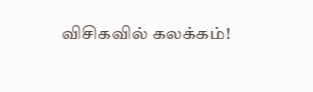விசிகவில் கலக்கம்!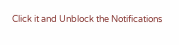Click it and Unblock the Notifications